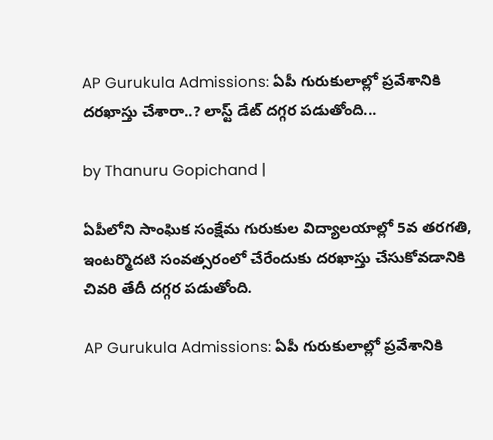AP Gurukula Admissions: ఏపీ గురుకులాల్లో ప్రవేశానికి దరఖాస్తు చేశారా..? లాస్ట్ డేట్ దగ్గర పడుతోంది...

by Thanuru Gopichand |

ఏపీలోని సాంఘిక సంక్షేమ గురుకుల విద్యాలయాల్లో 5వ తరగతి, ఇంటర్మొదటి సంవత్సరంలో చేరేందుకు దరఖాస్తు చేసుకోవడానికి చివరి తేదీ దగ్గర పడుతోంది.

AP Gurukula Admissions: ఏపీ గురుకులాల్లో ప్రవేశానికి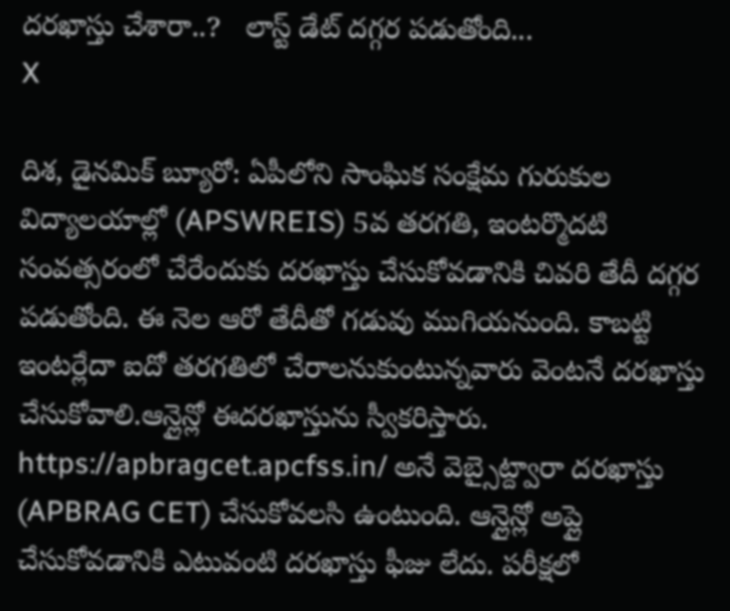దరఖాస్తు చేశారా..?   లాస్ట్ డేట్ దగ్గర పడుతోంది...
X

దిశ, డైనమిక్ బ్యూరో: ఏపీలోని సాంఘిక సంక్షేమ గురుకుల విద్యాలయాల్లో (APSWREIS) 5వ తరగతి, ఇంటర్మొదటి సంవత్సరంలో చేరేందుకు దరఖాస్తు చేసుకోవడానికి చివరి తేదీ దగ్గర పడుతోంది. ఈ నెల ఆరో తేదీతో గడువు ముగియనుంది. కాబట్టి ఇంటర్లేదా ఐదో తరగతిలో చేరాలనుకుంటున్నవారు వెంటనే దరఖాస్తు చేసుకోవాలి.ఆన్లైన్లో ఈదరఖాస్తును స్వీకరిస్తారు. https://apbragcet.apcfss.in/ అనే వెబ్సైట్ద్వారా దరఖాస్తు (APBRAG CET) చేసుకోవలసి ఉంటుంది. ఆన్లైన్లో అప్లై చేసుకోవడానికి ఎటువంటి దరఖాస్తు ఫీజు లేదు. పరీక్షలో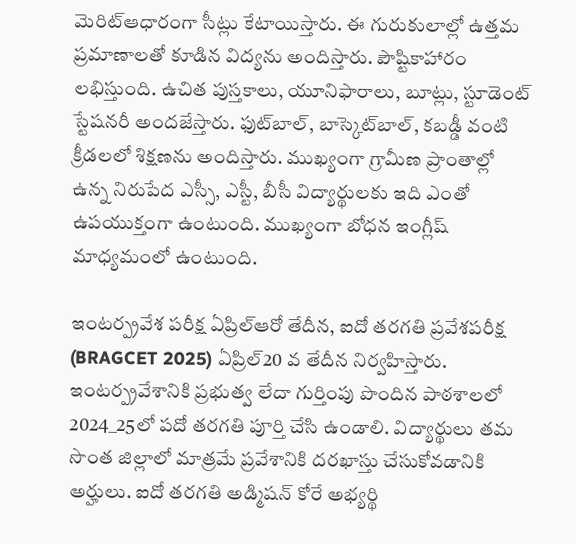మెరిట్ఆధారంగా సీట్లు కేటాయిస్తారు. ఈ గురుకులాల్లో ఉత్తమ ప్రమాణాలతో కూడిన విద్యను అందిస్తారు. పౌష్టికాహారం లభిస్తుంది. ఉచిత పుస్తకాలు, యూనిఫారాలు, బూట్లు, స్టూడెంట్ స్టేషనరీ అందజేస్తారు. ఫుట్‌బాల్, బాస్కెట్‌బాల్, కబడ్డీ వంటి క్రీడలలో శిక్షణను అందిస్తారు. ముఖ్యంగా గ్రామీణ ప్రాంతాల్లో ఉన్న నిరుపేద ఎస్సీ, ఎస్టీ, బీసీ విద్యార్థులకు ఇది ఎంతో ఉపయుక్తంగా ఉంటుంది. ముఖ్యంగా బోధన ఇంగ్లీష్ మాధ్యమంలో ఉంటుంది.

ఇంటర్ప్రవేశ పరీక్ష ఏప్రిల్ఆరో తేదీన, ఐదో తరగతి ప్రవేశపరీక్ష (BRAGCET 2025) ఏప్రిల్20 వ తేదీన నిర్వహిస్తారు. ఇంటర్ప్రవేశానికి ప్రభుత్వ లేదా గుర్తింపు పొందిన పాఠశాలలో 2024_25లో పదో తరగతి పూర్తి చేసి ఉండాలి. విద్యార్థులు తమ సొంత జిల్లాలో మాత్రమే ప్రవేశానికి దరఖాస్తు చేసుకోవడానికి అర్హులు. ఐదో తరగతి అడ్మిషన్ కోరే అభ్యర్థి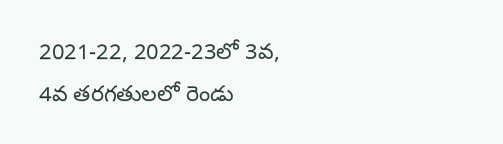2021-22, 2022-23లో 3వ, 4వ తరగతులలో రెండు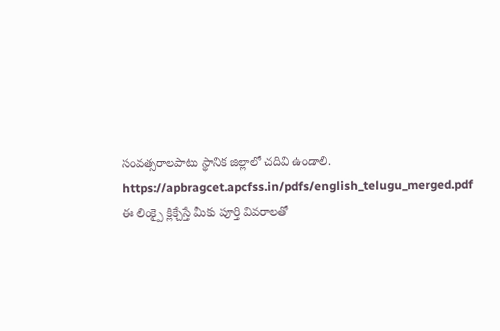సంవత్సరాలపాటు స్థానిక జిల్లాలో చదివి ఉండాలి. https://apbragcet.apcfss.in/pdfs/english_telugu_merged.pdf ఈ లింక్పై క్లిక్చేస్తే మీకు పూర్తి వివరాలతో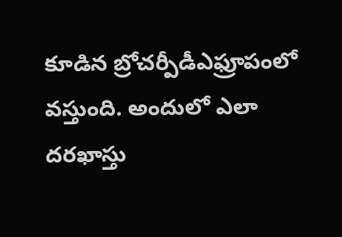కూడిన బ్రోచర్పీడీఎఫ్రూపంలో వస్తుంది. అందులో ఎలా దరఖాస్తు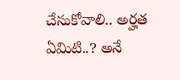చేసుకోవాలి.. అర్హత ఏమిటి..? అనే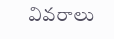వివరాలు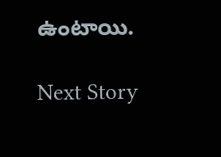ఉంటాయి.

Next Story